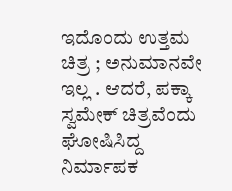ಇದೊಂದು ಉತ್ತಮ ಚಿತ್ರ ; ಅನುಮಾನವೇ ಇಲ್ಲ . ಆದರೆ, ಪಕ್ಕಾ ಸ್ವಮೇಕ್ ಚಿತ್ರವೆಂದು ಘೋಷಿಸಿದ್ದ ನಿರ್ಮಾಪಕ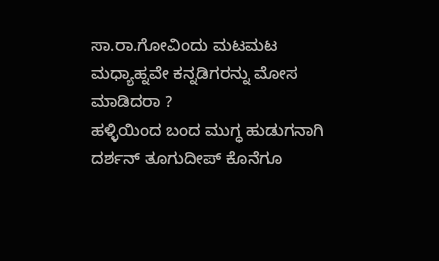ಸಾ.ರಾ.ಗೋವಿಂದು ಮಟಮಟ ಮಧ್ಯಾಹ್ನವೇ ಕನ್ನಡಿಗರನ್ನು ಮೋಸ ಮಾಡಿದರಾ ?
ಹಳ್ಳಿಯಿಂದ ಬಂದ ಮುಗ್ಧ ಹುಡುಗನಾಗಿ ದರ್ಶನ್ ತೂಗುದೀಪ್ ಕೊನೆಗೂ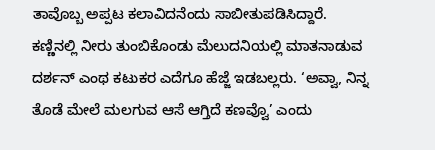ತಾವೊಬ್ಬ ಅಪ್ಪಟ ಕಲಾವಿದನೆಂದು ಸಾಬೀತುಪಡಿಸಿದ್ದಾರೆ. ಕಣ್ಣಿನಲ್ಲಿ ನೀರು ತುಂಬಿಕೊಂಡು ಮೆಲುದನಿಯಲ್ಲಿ ಮಾತನಾಡುವ ದರ್ಶನ್ ಎಂಥ ಕಟುಕರ ಎದೆಗೂ ಹೆಜ್ಜೆ ಇಡಬಲ್ಲರು. ‘ಅವ್ವಾ, ನಿನ್ನ ತೊಡೆ ಮೇಲೆ ಮಲಗುವ ಆಸೆ ಆಗ್ತಿದೆ ಕಣವ್ವೊ’ ಎಂದು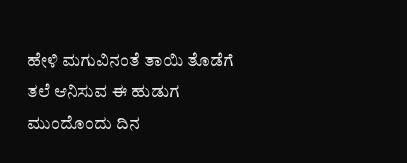ಹೇಳಿ ಮಗುವಿನಂತೆ ತಾಯಿ ತೊಡೆಗೆ ತಲೆ ಆನಿಸುವ ಈ ಹುಡುಗ ಮುಂದೊಂದು ದಿನ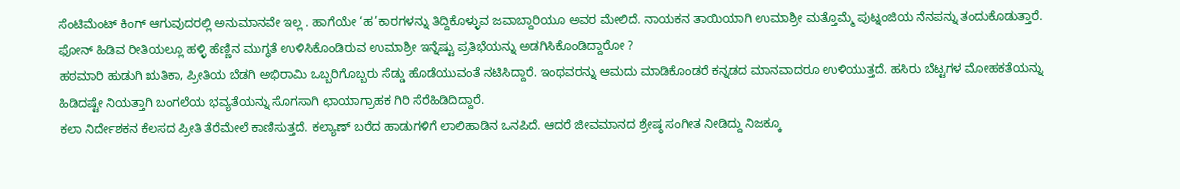ಸೆಂಟಿಮೆಂಟ್ ಕಿಂಗ್ ಆಗುವುದರಲ್ಲಿ ಅನುಮಾನವೇ ಇಲ್ಲ . ಹಾಗೆಯೇ ‘ಹ’ಕಾರಗಳನ್ನು ತಿದ್ದಿಕೊಳ್ಳುವ ಜವಾಬ್ದಾರಿಯೂ ಅವರ ಮೇಲಿದೆ. ನಾಯಕನ ತಾಯಿಯಾಗಿ ಉಮಾಶ್ರೀ ಮತ್ತೊಮ್ಮೆ ಪುಟ್ನಂಜಿಯ ನೆನಪನ್ನು ತಂದುಕೊಡುತ್ತಾರೆ. ಫೋನ್ ಹಿಡಿವ ರೀತಿಯಲ್ಲೂ ಹಳ್ಳಿ ಹೆಣ್ಣಿನ ಮುಗ್ಧತೆ ಉಳಿಸಿಕೊಂಡಿರುವ ಉಮಾಶ್ರೀ ಇನ್ನೆಷ್ಟು ಪ್ರತಿಭೆಯನ್ನು ಅಡಗಿಸಿಕೊಂಡಿದ್ದಾರೋ ?
ಹಠಮಾರಿ ಹುಡುಗಿ ಋತಿಕಾ, ಪ್ರೀತಿಯ ಬೆಡಗಿ ಅಭಿರಾಮಿ ಒಬ್ಬರಿಗೊಬ್ಬರು ಸೆಡ್ಡು ಹೊಡೆಯುವಂತೆ ನಟಿಸಿದ್ದಾರೆ. ಇಂಥವರನ್ನು ಆಮದು ಮಾಡಿಕೊಂಡರೆ ಕನ್ನಡದ ಮಾನವಾದರೂ ಉಳಿಯುತ್ತದೆ. ಹಸಿರು ಬೆಟ್ಟಗಳ ಮೋಹಕತೆಯನ್ನು ಹಿಡಿದಷ್ಟೇ ನಿಯತ್ತಾಗಿ ಬಂಗಲೆಯ ಭವ್ಯತೆಯನ್ನು ಸೊಗಸಾಗಿ ಛಾಯಾಗ್ರಾಹಕ ಗಿರಿ ಸೆರೆಹಿಡಿದಿದ್ದಾರೆ.
ಕಲಾ ನಿರ್ದೇಶಕನ ಕೆಲಸದ ಪ್ರೀತಿ ತೆರೆಮೇಲೆ ಕಾಣಿಸುತ್ತದೆ. ಕಲ್ಯಾಣ್ ಬರೆದ ಹಾಡುಗಳಿಗೆ ಲಾಲಿಹಾಡಿನ ಒನಪಿದೆ. ಆದರೆ ಜೀವಮಾನದ ಶ್ರೇಷ್ಠ ಸಂಗೀತ ನೀಡಿದ್ದು ನಿಜಕ್ಕೂ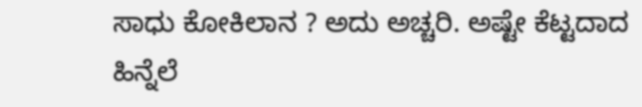ಸಾಧು ಕೋಕಿಲಾನ ? ಅದು ಅಚ್ಚರಿ. ಅಷ್ಟೇ ಕೆಟ್ಟದಾದ ಹಿನ್ನೆಲೆ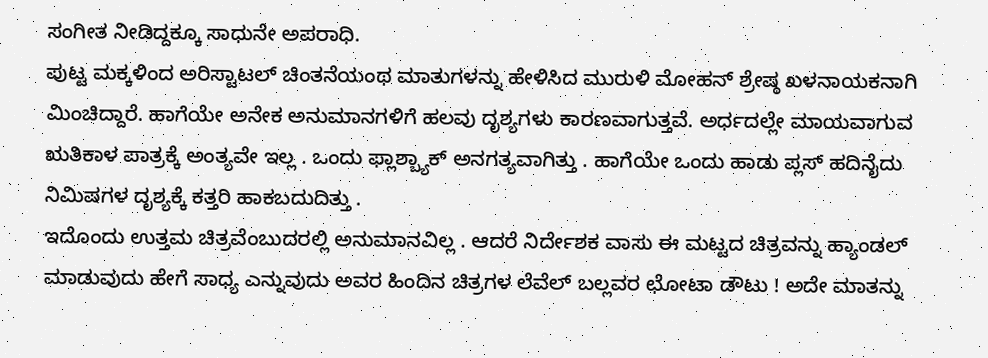ಸಂಗೀತ ನೀಡಿದ್ದಕ್ಕೂ ಸಾಧುನೇ ಅಪರಾಧಿ.
ಪುಟ್ಟ ಮಕ್ಕಳಿಂದ ಅರಿಸ್ಟಾಟಲ್ ಚಿಂತನೆಯಂಥ ಮಾತುಗಳನ್ನು ಹೇಳಿಸಿದ ಮುರುಳಿ ಮೋಹನ್ ಶ್ರೇಷ್ಠ ಖಳನಾಯಕನಾಗಿ ಮಿಂಚಿದ್ದಾರೆ. ಹಾಗೆಯೇ ಅನೇಕ ಅನುಮಾನಗಳಿಗೆ ಹಲವು ದೃಶ್ಯಗಳು ಕಾರಣವಾಗುತ್ತವೆ. ಅರ್ಧದಲ್ಲೇ ಮಾಯವಾಗುವ ಋತಿಕಾಳ ಪಾತ್ರಕ್ಕೆ ಅಂತ್ಯವೇ ಇಲ್ಲ . ಒಂದು ಫ್ಲಾಶ್ಬ್ಯಾಕ್ ಅನಗತ್ಯವಾಗಿತ್ತು . ಹಾಗೆಯೇ ಒಂದು ಹಾಡು ಪ್ಲಸ್ ಹದಿನೈದು ನಿಮಿಷಗಳ ದೃಶ್ಯಕ್ಕೆ ಕತ್ತರಿ ಹಾಕಬದುದಿತ್ತು .
ಇದೊಂದು ಉತ್ತಮ ಚಿತ್ರವೆಂಬುದರಲ್ಲಿ ಅನುಮಾನವಿಲ್ಲ . ಆದರೆ ನಿರ್ದೇಶಕ ವಾಸು ಈ ಮಟ್ಟದ ಚಿತ್ರವನ್ನು ಹ್ಯಾಂಡಲ್ ಮಾಡುವುದು ಹೇಗೆ ಸಾಧ್ಯ ಎನ್ನುವುದು ಅವರ ಹಿಂದಿನ ಚಿತ್ರಗಳ ಲೆವೆಲ್ ಬಲ್ಲವರ ಛೋಟಾ ಡೌಟು ! ಅದೇ ಮಾತನ್ನು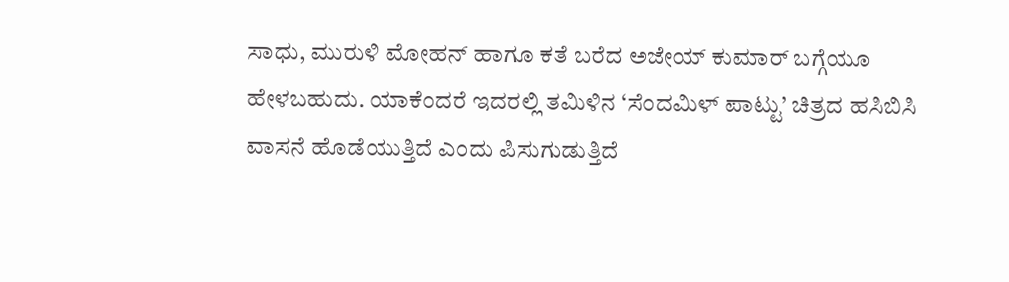ಸಾಧು, ಮುರುಳಿ ಮೋಹನ್ ಹಾಗೂ ಕತೆ ಬರೆದ ಅಜೇಯ್ ಕುಮಾರ್ ಬಗ್ಗೆಯೂ ಹೇಳಬಹುದು. ಯಾಕೆಂದರೆ ಇದರಲ್ಲಿ ತಮಿಳಿನ ‘ಸೆಂದಮಿಳ್ ಪಾಟ್ಟು’ ಚಿತ್ರದ ಹಸಿಬಿಸಿ ವಾಸನೆ ಹೊಡೆಯುತ್ತಿದೆ ಎಂದು ಪಿಸುಗುಡುತ್ತಿದೆ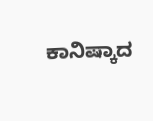ಕಾನಿಷ್ಕಾದ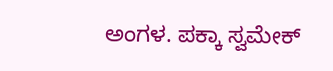ಅಂಗಳ. ಪಕ್ಕಾ ಸ್ವಮೇಕ್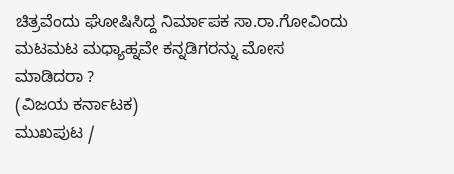ಚಿತ್ರವೆಂದು ಘೋಷಿಸಿದ್ದ ನಿರ್ಮಾಪಕ ಸಾ.ರಾ.ಗೋವಿಂದು ಮಟಮಟ ಮಧ್ಯಾಹ್ನವೇ ಕನ್ನಡಿಗರನ್ನು ಮೋಸ ಮಾಡಿದರಾ ?
(ವಿಜಯ ಕರ್ನಾಟಕ)
ಮುಖಪುಟ /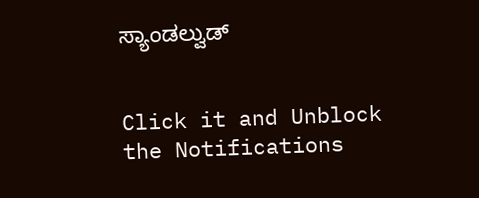ಸ್ಯಾಂಡಲ್ವುಡ್


Click it and Unblock the Notifications